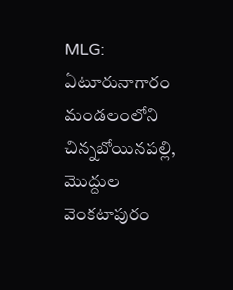MLG: ఏటూరునాగారం మండలంలోని చిన్నబోయినపల్లి, మొద్దుల వెంకటాపురం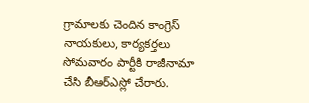గ్రామాలకు చెందిన కాంగ్రెస్ నాయకులు, కార్యకర్తలు సోమవారం పార్టీకి రాజీనామా చేసి బీఆర్ఎస్లో చేరారు.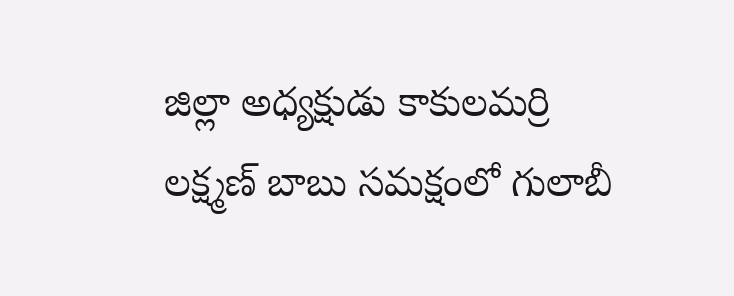జిల్లా అధ్యక్షుడు కాకులమర్రి లక్ష్మణ్ బాబు సమక్షంలో గులాబీ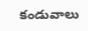కండువాలు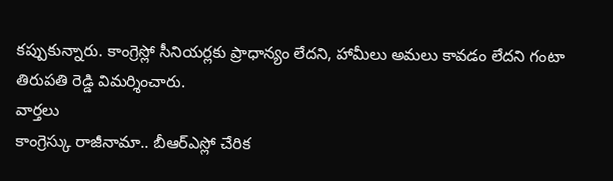కప్పుకున్నారు. కాంగ్రెస్లో సీనియర్లకు ప్రాధాన్యం లేదని, హామీలు అమలు కావడం లేదని గంటా తిరుపతి రెడ్డి విమర్శించారు.
వార్తలు
కాంగ్రెస్కు రాజీనామా.. బీఆర్ఎస్లో చేరిక